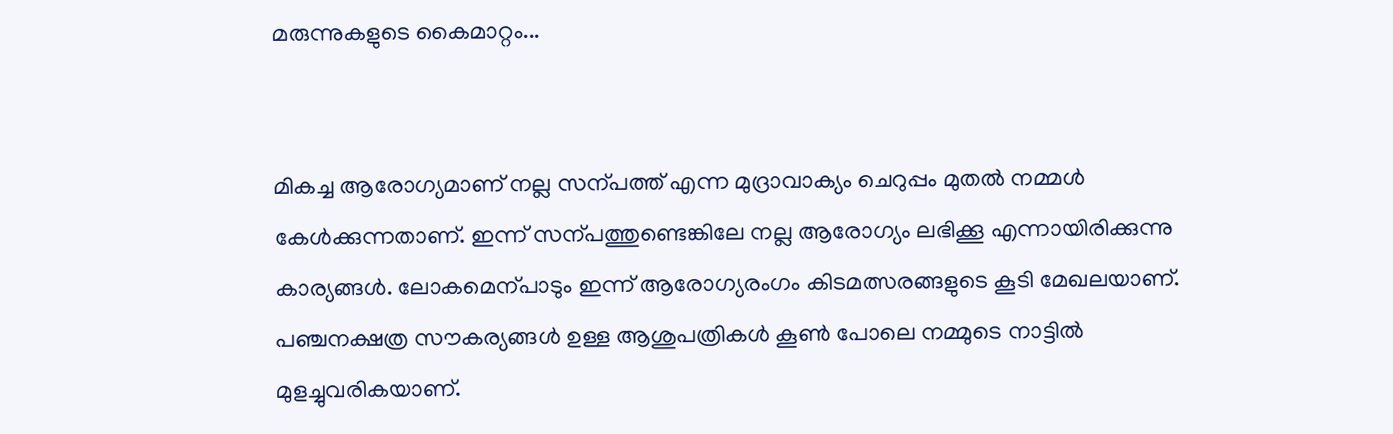മരുന്നുകളുടെ കൈമാറ്റം...


മികച്ച ആരോഗ്യമാണ് നല്ല സന്പത്ത് എന്ന മുദ്രാവാക്യം ചെറുപ്പം മുതൽ നമ്മൾ കേൾക്കുന്നതാണ്. ഇന്ന് സന്പത്തുണ്ടെങ്കിലേ നല്ല ആരോഗ്യം ലഭിക്കൂ എന്നായിരിക്കുന്നു കാര്യങ്ങൾ. ലോകമെന്പാടും ഇന്ന് ആരോഗ്യരംഗം കിടമത്സരങ്ങളുടെ കൂടി മേഖലയാണ്. പഞ്ചനക്ഷത്ര സൗകര്യങ്ങൾ ഉള്ള ആശുപത്രികൾ കൂൺ പോലെ നമ്മുടെ നാട്ടിൽ മുളച്ചുവരികയാണ്.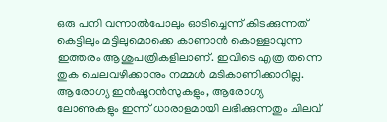ഒരു പനി വന്നാൽപോലും ഓടിച്ചെന്ന് കിടക്കുന്നത് കെട്ടിലും മട്ടിലുമൊക്കെ കാണാൻ കൊള്ളാവുന്ന ഇത്തരം ആശുപത്രികളിലാണ്. ഇവിടെ എത്ര തന്നെ തുക ചെലവഴിക്കാനും നമ്മൾ മടികാണിക്കാറില്ല. ആരോഗ്യ ഇൻഷൂറൻസുകളും, ആരോഗ്യ ലോണുകളും ഇന്ന് ധാരാളമായി ലഭിക്കുന്നതും ചിലവ്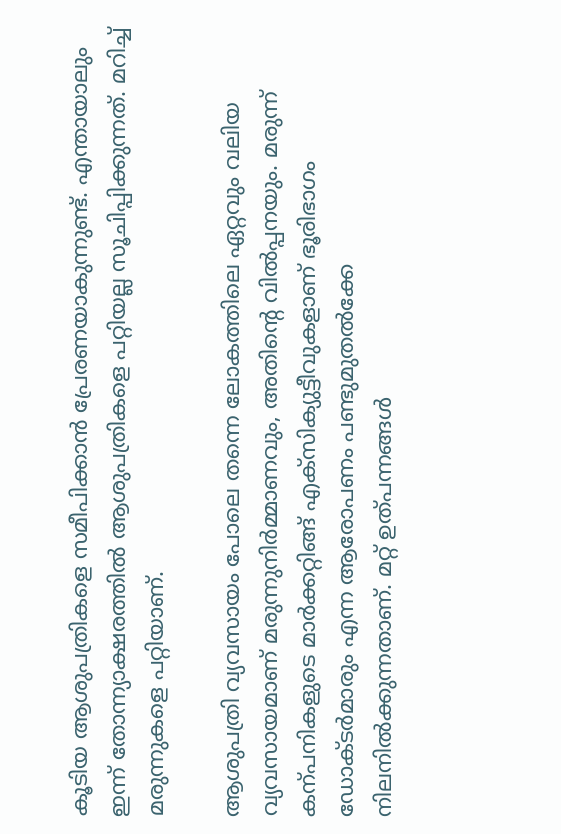കൂടിയ ആശുപത്രികളെ സമീപിക്കാൻ പ്രേരണയാകുന്നുണ്ട്. എന്തായാലും ഇന്ന് തോന്ന്യാക്ഷരത്തിൽ ആശുപത്രികളെ പറ്റിയല്ല സൂചിപ്പിക്കുന്നത്. മറിച്ച് മരുന്നുകളെ പറ്റിയാണ്.

ആശുപത്രി വ്യവസായം പോലെ തന്നെ ലോകത്തിലെ ഏറ്റവും വലിയ വ്യവസായമാണ് മരുന്നുനിർമ്മാണവും, അതിന്റെ വിൽപ്പനയും. മരുന്ന് കന്പനികളുടെ മാർക്കറ്റിങ്ങ് എക്സിക്യുട്ടീവുകളാണ് ഭൂരിഭാഗം ഡോക്ടർമാരും എന്ന ആരോപണം പണ്ടുമുതൽക്കേ നിലനിൽക്കുന്നതാണ്. മറ്റ് ഉത്പന്നങ്ങൾ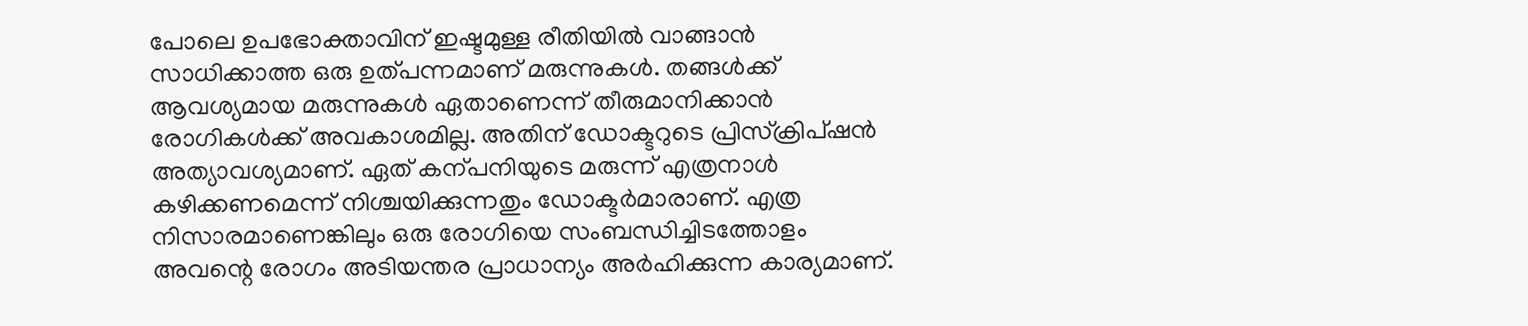പോലെ ഉപഭോക്താവിന് ഇഷ്ടമുള്ള രീതിയിൽ വാങ്ങാൻ സാധിക്കാത്ത ഒരു ഉത്പന്നമാണ് മരുന്നുകൾ. തങ്ങൾക്ക് ആവശ്യമായ മരുന്നുകൾ ഏതാണെന്ന് തീരുമാനിക്കാൻ രോഗികൾക്ക് അവകാശമില്ല. അതിന് ഡോക്ടറുടെ പ്രിസ്ക്രിപ്ഷൻ അത്യാവശ്യമാണ്. ഏത് കന്പനിയുടെ മരുന്ന് എത്രനാൾ കഴിക്കണമെന്ന് നിശ്ചയിക്കുന്നതും ഡോക്ടർമാരാണ്. എത്ര നിസാരമാണെങ്കിലും ഒരു രോഗിയെ സംബന്ധിച്ചിടത്തോളം അവന്റെ രോഗം അടിയന്തര പ്രാധാന്യം അർഹിക്കുന്ന കാര്യമാണ്.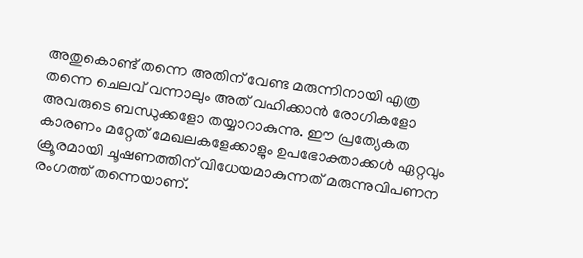അതുകൊണ്ട് തന്നെ അതിന് വേണ്ട മരുന്നിനായി എത്ര തന്നെ ചെലവ് വന്നാലും അത് വഹിക്കാൻ രോഗികളോ അവരുടെ ബന്ധുക്കളോ തയ്യാറാകുന്നു. ഈ പ്രത്യേകത കാരണം മറ്റേത് മേഖലകളേക്കാളും ഉപഭോക്താക്കൾ ഏറ്റവും ക്രൂരമായി ചൂഷണത്തിന് വിധേയമാകുന്നത് മരുന്നുവിപണന രംഗത്ത് തന്നെയാണ്.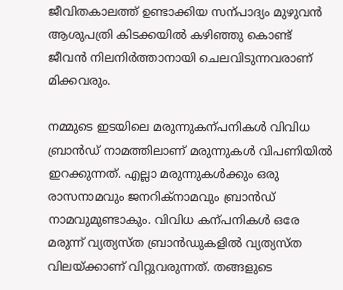ജീവിതകാലത്ത് ഉണ്ടാക്കിയ സന്പാദ്യം മുഴുവൻ ആശുപത്രി കിടക്കയിൽ കഴിഞ്ഞു കൊണ്ട് ജീവൻ നിലനിർത്താനായി ചെലവിടുന്നവരാണ് മിക്കവരും.

നമ്മുടെ ഇടയിലെ മരുന്നുകന്പനികൾ വിവിധ ബ്രാൻഡ് നാമത്തിലാണ് മരുന്നുകൾ വിപണിയിൽ ഇറക്കുന്നത്. എല്ലാ മരുന്നുകൾക്കും ഒരു രാസനാമവും ജനറിക്നാമവും ബ്രാൻഡ് നാമവുമുണ്ടാകും. വിവിധ കന്പനികൾ‍ ഒരേ മരുന്ന് വ്യത്യസ്ത ബ്രാൻഡുകളിൽ വ്യത്യസ്ത വിലയ്ക്കാണ് വിറ്റുവരുന്നത്. തങ്ങളുടെ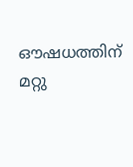ഔഷധത്തിന് മറ്റു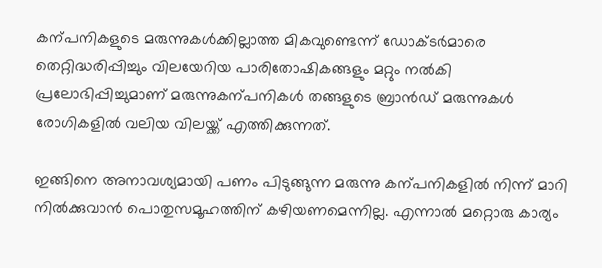കന്പനികളുടെ മരുന്നുകൾക്കില്ലാത്ത മികവുണ്ടെന്ന് ഡോക്ടർമാരെ തെറ്റിദ്ധരിപ്പിച്ചും വിലയേറിയ പാരിതോഷികങ്ങളും മറ്റും നൽ‍കി പ്രലോഭിപ്പിച്ചുമാണ് മരുന്നുകന്പനികൾ തങ്ങളുടെ ബ്രാൻഡ് മരുന്നുകൾ രോഗികളിൽ വലിയ വിലയ്ക്ക് എത്തിക്കുന്നത്.

ഇങ്ങിനെ അനാവശ്യമായി പണം പിടുങ്ങുന്ന മരുന്നു കന്പനികളിൽ നിന്ന് മാറി നിൽക്കുവാൻ പൊതുസമൂഹത്തിന് കഴിയണമെന്നില്ല. എന്നാൽ മറ്റൊരു കാര്യം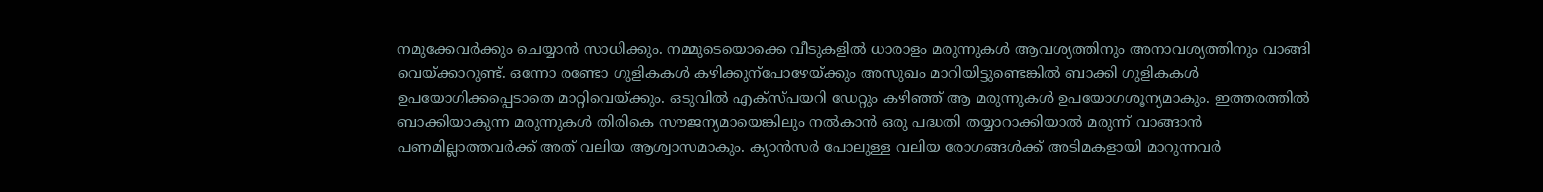നമുക്കേവർക്കും ചെയ്യാൻ സാധിക്കും. നമ്മുടെയൊക്കെ വീടുകളിൽ ധാരാളം മരുന്നുകൾ ആവശ്യത്തിനും അനാവശ്യത്തിനും വാങ്ങി വെയ്ക്കാറുണ്ട്. ഒന്നോ രണ്ടോ ഗുളികകൾ കഴിക്കുന്പോഴേയ്ക്കും അസുഖം മാറിയിട്ടുണ്ടെങ്കിൽ ബാക്കി ഗുളികകൾ ഉപയോഗിക്കപ്പെടാതെ മാറ്റിവെയ്ക്കും. ഒടുവിൽ എക്സ്പയറി ഡേറ്റും കഴിഞ്ഞ് ആ മരുന്നുകൾ ഉപയോഗശൂന്യമാകും. ഇത്തരത്തിൽ ബാക്കിയാകുന്ന മരുന്നുകൾ തിരികെ സൗജന്യമായെങ്കിലും നൽകാൻ ഒരു പദ്ധതി തയ്യാറാക്കിയാൽ മരുന്ന് വാങ്ങാൻ പണമില്ലാത്തവർക്ക് അത് വലിയ ആശ്വാസമാകും. ക്യാൻസർ പോലുള്ള വലിയ രോഗങ്ങൾക്ക് അടിമകളായി മാറുന്നവർ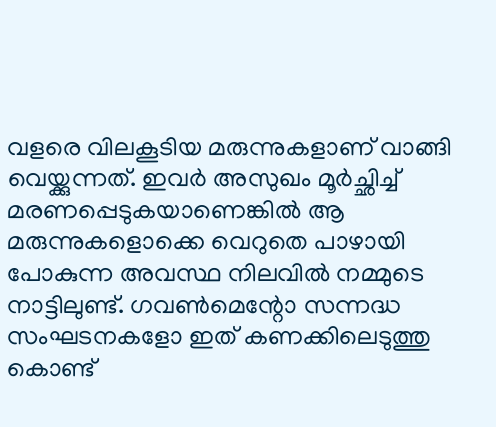വളരെ വിലകൂടിയ മരുന്നുകളാണ് വാങ്ങി വെയ്ക്കുന്നത്. ഇവർ അസുഖം മൂർച്ഛിച്ച് മരണപ്പെടുകയാണെങ്കിൽ ആ മരുന്നുകളൊക്കെ വെറുതെ പാഴായി പോകുന്ന അവസ്ഥ നിലവിൽ നമ്മുടെ നാട്ടിലുണ്ട്. ഗവൺമെന്റോ സന്നദ്ധ സംഘടനകളോ ഇത് കണക്കിലെടുത്തു കൊണ്ട്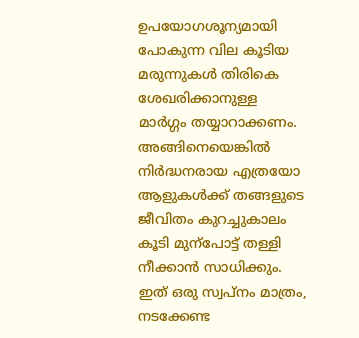ഉപയോഗശൂന്യമായി പോകുന്ന വില കൂടിയ മരുന്നുകൾ തിരികെ ശേഖരിക്കാനുള്ള മാർഗ്ഗം തയ്യാറാക്കണം. അങ്ങിനെയെങ്കിൽ നിർദ്ധനരായ എത്രയോ ആളുകൾക്ക് തങ്ങളുടെ ജീവിതം കുറച്ചുകാലം കൂടി മുന്പോട്ട് തള്ളി നീക്കാൻ സാധിക്കും. ഇത് ഒരു സ്വപ്നം മാത്രം, നടക്കേണ്ട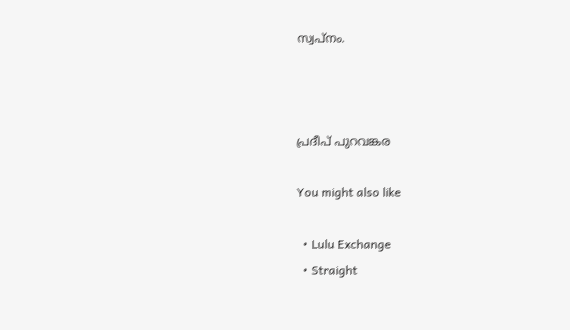സ്വപ്നം.



പ്രദീപ് പുറവങ്കര

You might also like

  • Lulu Exchange
  • Straight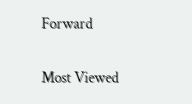Forward

Most Viewed